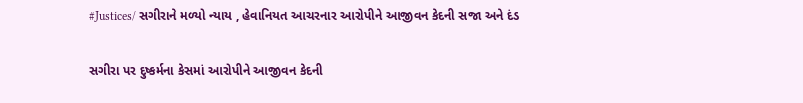#Justices/ સગીરાને મળ્યો ન્યાય , હેવાનિયત આચરનાર આરોપીને આજીવન કેદની સજા અને દંડ

સગીરા પર દુષ્કર્મના કેસમાં આરોપીને આજીવન કેદની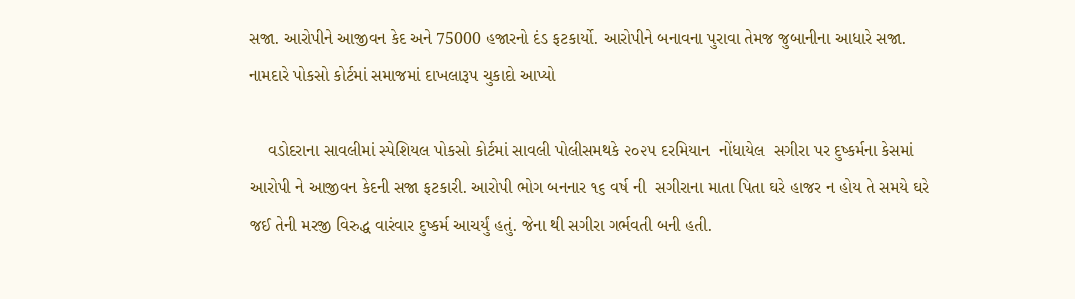સજા. આરોપીને આજીવન કેદ અને 75000 હજારનો દંડ ફટકાર્યો. આરોપીને બનાવના પુરાવા તેમજ જુબાનીના આધારે સજા. નામદારે પોકસો કોર્ટમાં સમાજમાં દાખલારૂપ ચુકાદો આપ્યો

    વડોદરાના સાવલીમાં સ્પેશિયલ પોકસો કોર્ટમાં સાવલી પોલીસમથકે ૨૦૨૫ દરમિયાન  નોંધાયેલ  સગીરા પર દુષ્કર્મના કેસમાં આરોપી ને આજીવન કેદની સજા ફટકારી. આરોપી ભોગ બનનાર ૧૬ વર્ષ ની  સગીરાના માતા પિતા ઘરે હાજર ન હોય તે સમયે ઘરે જઈ તેની મરજી વિરુદ્ધ વારંવાર દુષ્કર્મ આચર્યું હતું. જેના થી સગીરા ગર્ભવતી બની હતી.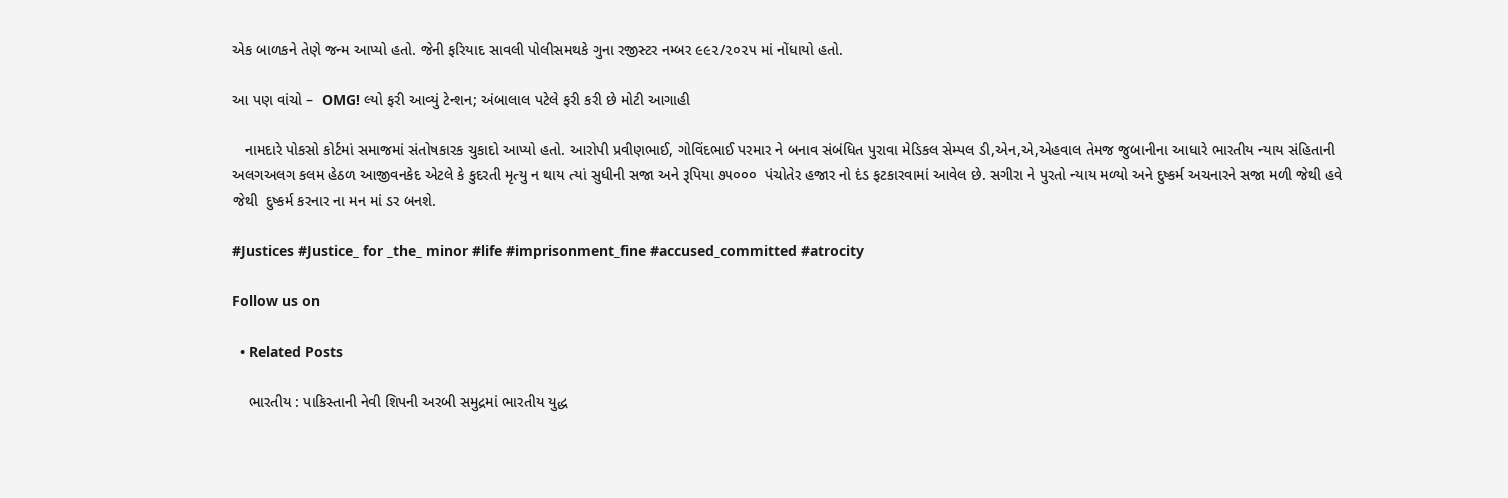એક બાળકને તેણે જન્મ આપ્યો હતો. જેની ફરિયાદ સાવલી પોલીસમથકે ગુના રજીસ્ટર નમ્બર ૯૯૨/૨૦૨૫ માં નોંધાયો હતો.

આ પણ વાંચો –  OMG! લ્યો ફરી આવ્યું ટેન્શન; અંબાલાલ પટેલે ફરી કરી છે મોટી આગાહી

   નામદારે પોકસો કોર્ટમાં સમાજમાં સંતોષકારક ચુકાદો આપ્યો હતો. આરોપી પ્રવીણભાઈ, ગોવિંદભાઈ પરમાર ને બનાવ સંબંધિત પુરાવા મેડિકલ સેમ્પલ ડી,એન,એ,એહવાલ તેમજ જુબાનીના આધારે ભારતીય ન્યાય સંહિતાની અલગઅલગ કલમ હેઠળ આજીવનકેદ એટલે કે કુદરતી મૃત્યુ ન થાય ત્યાં સુધીની સજા અને રૂપિયા ૭૫૦૦૦  પંચોતેર હજાર નો દંડ ફટકારવામાં આવેલ છે. સગીરા ને પુરતો ન્યાય મળ્યો અને દુષ્કર્મ અચનારને સજા મળી જેથી હવે જેથી  દુષ્કર્મ કરનાર ના મન માં ડર બનશે.

#Justices #Justice_ for _the_ minor #life #imprisonment_fine #accused_committed #atrocity

Follow us on

  • Related Posts

    ભારતીય : પાકિસ્તાની નેવી શિપની અરબી સમુદ્રમાં ભારતીય યુદ્ધ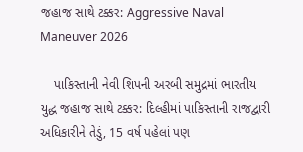જહાજ સાથે ટક્કર: Aggressive Naval Maneuver 2026

    પાકિસ્તાની નેવી શિપની અરબી સમુદ્રમાં ભારતીય યુદ્ધ જહાજ સાથે ટક્કર: દિલ્હીમાં પાકિસ્તાની રાજદ્વારી અધિકારીને તેડું, 15 વર્ષ પહેલાં પણ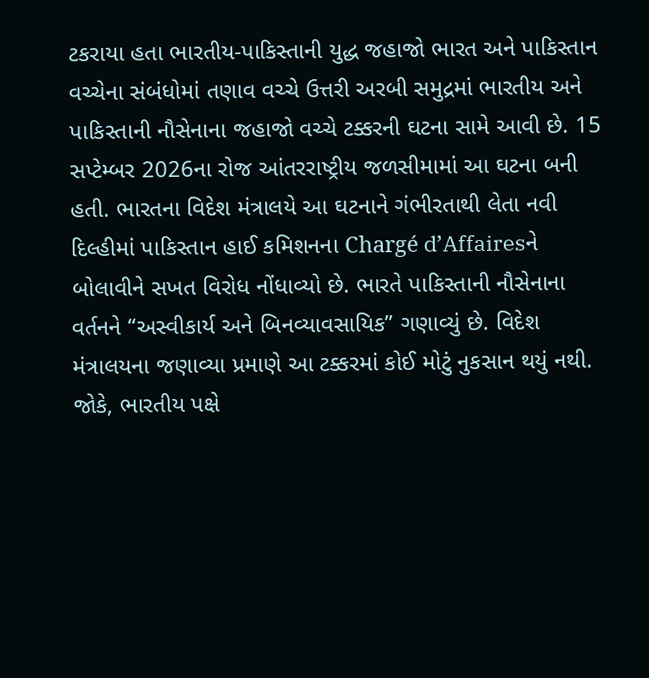ટકરાયા હતા ભારતીય-પાકિસ્તાની યુદ્ધ જહાજો ભારત અને પાકિસ્તાન વચ્ચેના સંબંધોમાં તણાવ વચ્ચે ઉત્તરી અરબી સમુદ્રમાં ભારતીય અને પાકિસ્તાની નૌસેનાના જહાજો વચ્ચે ટક્કરની ઘટના સામે આવી છે. 15 સપ્ટેમ્બર 2026ના રોજ આંતરરાષ્ટ્રીય જળસીમામાં આ ઘટના બની હતી. ભારતના વિદેશ મંત્રાલયે આ ઘટનાને ગંભીરતાથી લેતા નવી દિલ્હીમાં પાકિસ્તાન હાઈ કમિશનના Chargé d’Affairesને બોલાવીને સખત વિરોધ નોંધાવ્યો છે. ભારતે પાકિસ્તાની નૌસેનાના વર્તનને “અસ્વીકાર્ય અને બિનવ્યાવસાયિક” ગણાવ્યું છે. વિદેશ મંત્રાલયના જણાવ્યા પ્રમાણે આ ટક્કરમાં કોઈ મોટું નુકસાન થયું નથી. જોકે, ભારતીય પક્ષે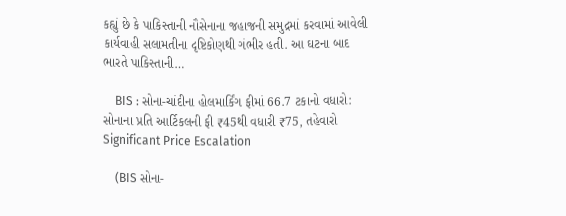કહ્યું છે કે પાકિસ્તાની નૌસેનાના જહાજની સમુદ્રમાં કરવામાં આવેલી કાર્યવાહી સલામતીના દૃષ્ટિકોણથી ગંભીર હતી. આ ઘટના બાદ ભારતે પાકિસ્તાની…

    BIS : સોના-ચાંદીના હોલમાર્કિંગ ફીમાં 66.7 ટકાનો વધારો: સોનાના પ્રતિ આર્ટિકલની ફી ₹45થી વધારી ₹75, તહેવારો Significant Price Escalation

    (BIS સોના-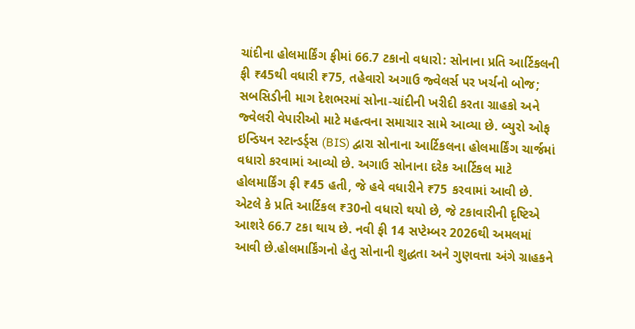ચાંદીના હોલમાર્કિંગ ફીમાં 66.7 ટકાનો વધારો: સોનાના પ્રતિ આર્ટિકલની ફી ₹45થી વધારી ₹75, તહેવારો અગાઉ જ્વેલર્સ પર ખર્ચનો બોજ; સબસિડીની માગ દેશભરમાં સોના-ચાંદીની ખરીદી કરતા ગ્રાહકો અને જ્વેલરી વેપારીઓ માટે મહત્વના સમાચાર સામે આવ્યા છે. બ્યુરો ઓફ ઇન્ડિયન સ્ટાન્ડર્ડ્સ (BIS) દ્વારા સોનાના આર્ટિકલના હોલમાર્કિંગ ચાર્જમાં વધારો કરવામાં આવ્યો છે. અગાઉ સોનાના દરેક આર્ટિકલ માટે હોલમાર્કિંગ ફી ₹45 હતી, જે હવે વધારીને ₹75 કરવામાં આવી છે. એટલે કે પ્રતિ આર્ટિકલ ₹30નો વધારો થયો છે, જે ટકાવારીની દૃષ્ટિએ આશરે 66.7 ટકા થાય છે. નવી ફી 14 સપ્ટેમ્બર 2026થી અમલમાં આવી છે.હોલમાર્કિંગનો હેતુ સોનાની શુદ્ધતા અને ગુણવત્તા અંગે ગ્રાહકને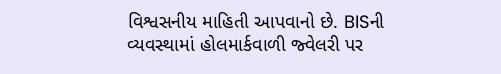વિશ્વસનીય માહિતી આપવાનો છે. BISની વ્યવસ્થામાં હોલમાર્કવાળી જ્વેલરી પર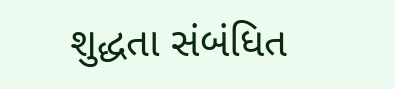શુદ્ધતા સંબંધિત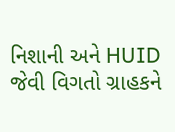નિશાની અને HUID જેવી વિગતો ગ્રાહકને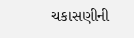ચકાસણીની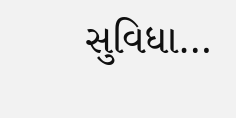સુવિધા…